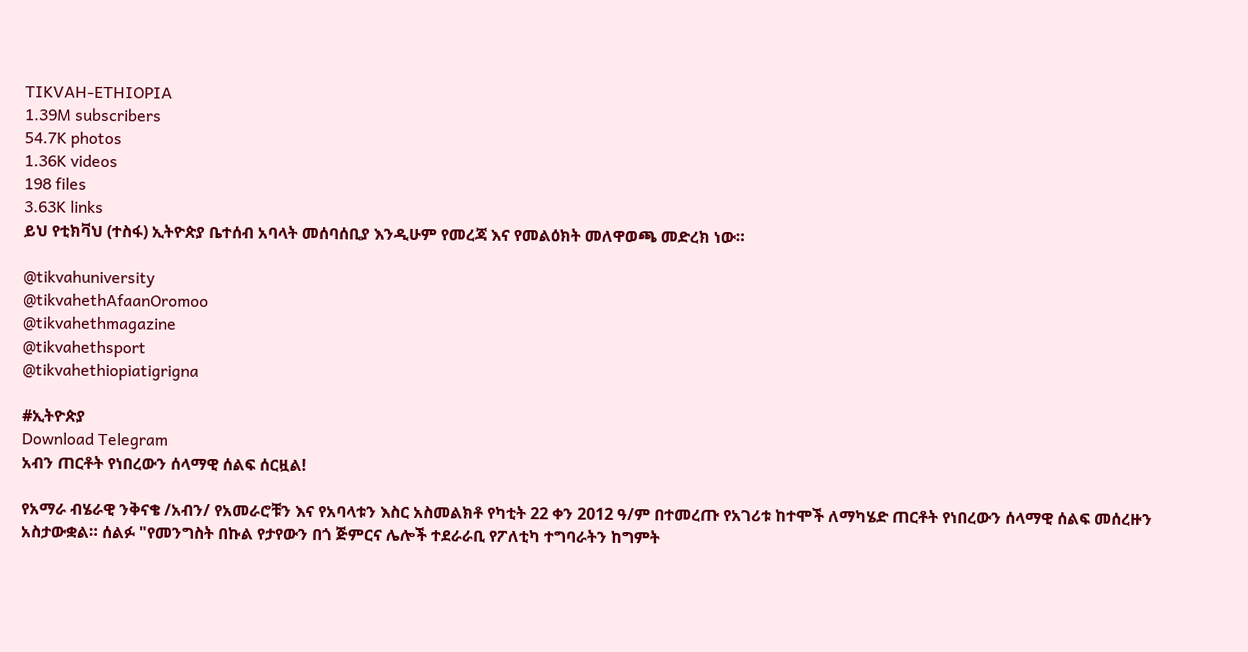TIKVAH-ETHIOPIA
1.39M subscribers
54.7K photos
1.36K videos
198 files
3.63K links
ይህ የቲክቫህ (ተስፋ) ኢትዮጵያ ቤተሰብ አባላት መሰባሰቢያ እንዲሁም የመረጃ እና የመልዕክት መለዋወጫ መድረክ ነው።

@tikvahuniversity
@tikvahethAfaanOromoo
@tikvahethmagazine
@tikvahethsport
@tikvahethiopiatigrigna

#ኢትዮጵያ
Download Telegram
አብን ጠርቶት የነበረውን ሰላማዊ ሰልፍ ሰርዟል!

የአማራ ብሄራዊ ንቅናቄ /አብን/ የአመራሮቹን እና የአባላቱን እስር አስመልክቶ የካቲት 22 ቀን 2012 ዓ/ም በተመረጡ የአገሪቱ ከተሞች ለማካሄድ ጠርቶት የነበረውን ሰላማዊ ሰልፍ መሰረዙን አስታውቋል። ሰልፉ "የመንግስት በኩል የታየውን በጎ ጅምርና ሌሎች ተደራራቢ የፖለቲካ ተግባራትን ከግምት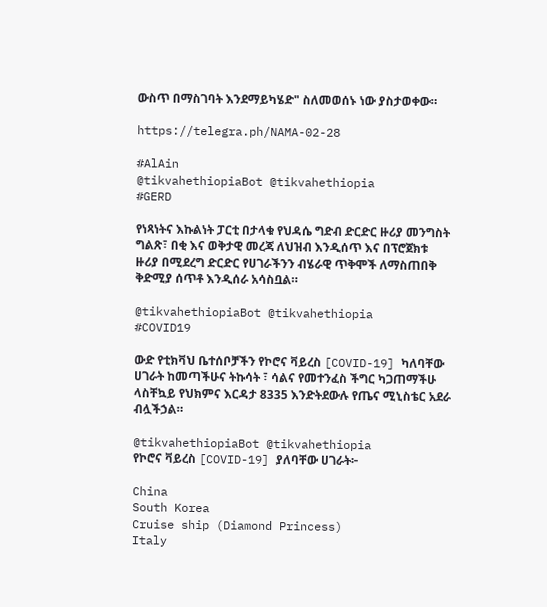ውስጥ በማስገባት እንደማይካሄድ" ስለመወሰኑ ነው ያስታወቀው።

https://telegra.ph/NAMA-02-28

#AlAin
@tikvahethiopiaBot @tikvahethiopia
#GERD

የነጻነትና እኩልነት ፓርቲ በታላቁ የህዳሴ ግድብ ድርድር ዙሪያ መንግስት ግልጽ፣ በቂ እና ወቅታዊ መረጃ ለህዝብ እንዲሰጥ እና በፕሮጀክቱ ዙሪያ በሚደረግ ድርድር የሀገራችንን ብሄራዊ ጥቅሞች ለማስጠበቅ ቅድሚያ ሰጥቶ እንዲሰራ አሳስቧል።

@tikvahethiopiaBot @tikvahethiopia
#COVID19

ውድ የቲክቫህ ቤተሰቦቻችን የኮሮና ቫይረስ [COVID-19] ካለባቸው ሀገራት ከመጣችሁና ትኩሳት ፣ ሳልና የመተንፈስ ችግር ካጋጠማችሁ ላስቸኳይ የህክምና እርዳታ 8335 እንድትደውሉ የጤና ሚኒስቴር አደራ ብሏችኃል።

@tikvahethiopiaBot @tikvahethiopia
የኮሮና ቫይረስ [COVID-19] ያለባቸው ሀገራት፦

China
South Korea
Cruise ship (Diamond Princess)
Italy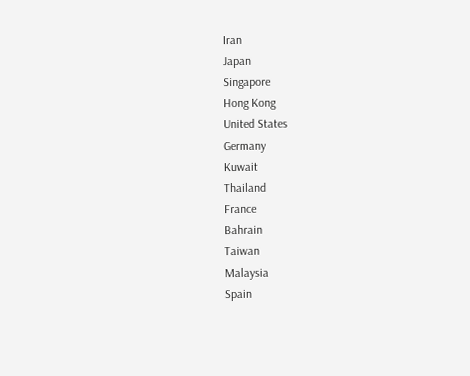Iran
Japan
Singapore
Hong Kong
United States
Germany
Kuwait
Thailand
France
Bahrain
Taiwan
Malaysia
Spain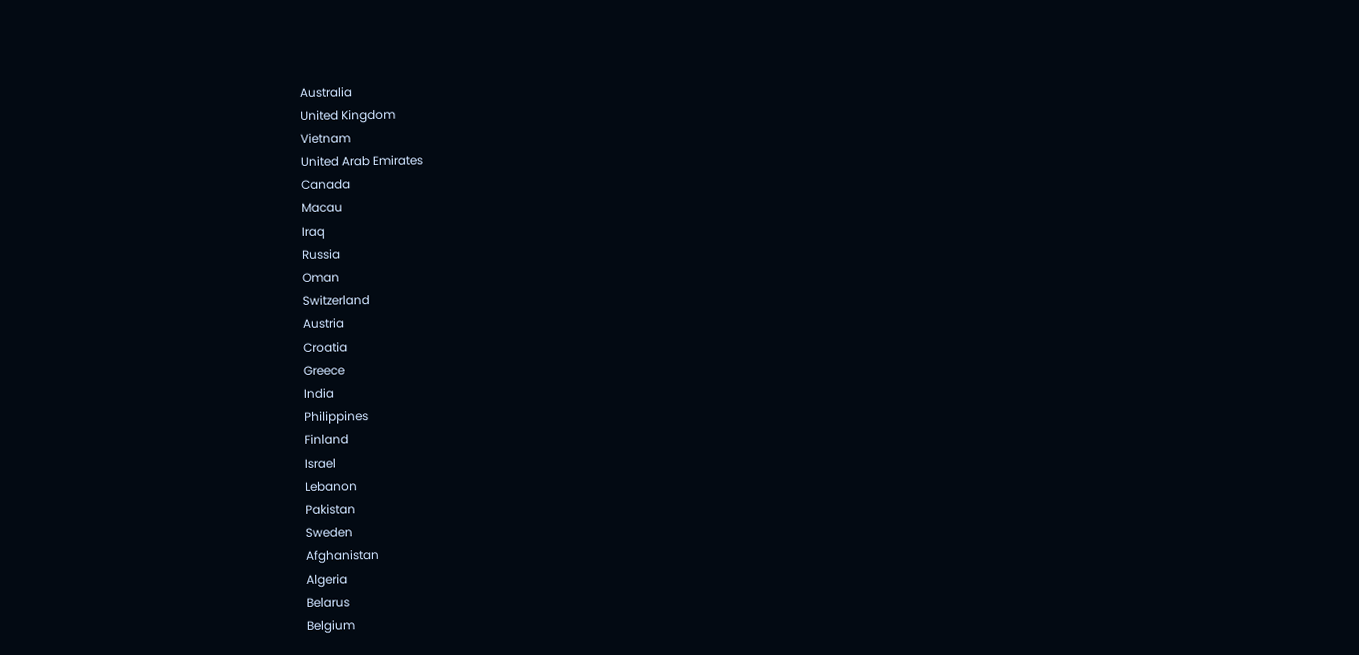Australia
United Kingdom
Vietnam
United Arab Emirates
Canada
Macau
Iraq
Russia
Oman
Switzerland
Austria
Croatia
Greece
India
Philippines
Finland
Israel
Lebanon
Pakistan
Sweden
Afghanistan
Algeria
Belarus
Belgium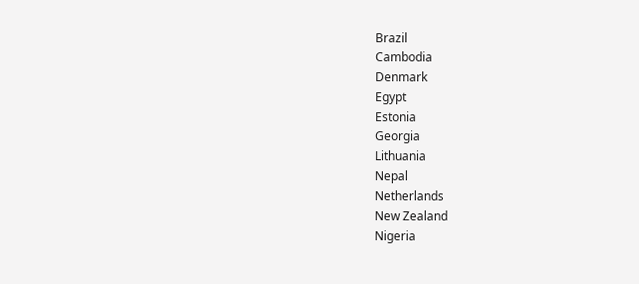Brazil
Cambodia
Denmark
Egypt
Estonia
Georgia
Lithuania
Nepal
Netherlands
New Zealand
Nigeria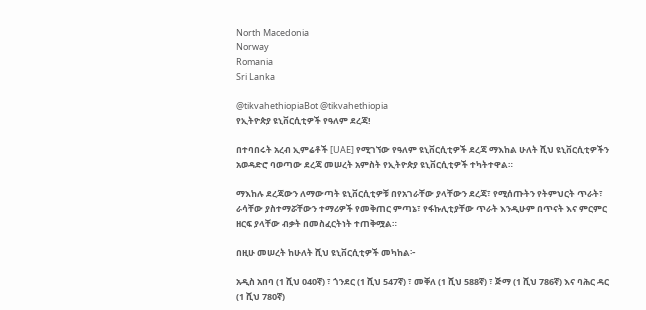North Macedonia
Norway
Romania
Sri Lanka

@tikvahethiopiaBot @tikvahethiopia
የኢትዮጵያ ዩኒቨርሲቲዎች የዓለም ደረጃ!

በተባበሩት አረብ ኢምሬቶች [UAE] የሚገኘው የዓለም ዩኒቨርሲቲዎች ደረጃ ማእከል ሁለት ሺህ ዩኒቨርሲቲዎችን አወዳድሮ ባወጣው ደረጃ መሠረት አምስት የኢትዮጵያ ዩኒቨርሲቲዎች ተካትተዋል።

ማእከሉ ደረጃውን ለማውጣት ዩኒቨርሲቲዎቹ በየአገራቸው ያላቸውን ደረጃ፣ የሚሰጡትን የትምህርት ጥራት፣ ራሳቸው ያስተማሯቸውን ተማሪዎች የመቅጠር ምጣኔ፣ የፋኩሊቲያቸው ጥራት እንዲሁም በጥናት እና ምርምር ዘርፍ ያላቸው ብቃት በመስፈርትነት ተጠቅሟል።

በዚሁ መሠረት ከሁለት ሺህ ዩኒቨርሲቲዎች መካከል፦

አዲስ አበባ (1 ሺህ 040ኛ) ፣ ጎንደር (1 ሺህ 547ኛ) ፣ መቐለ (1 ሺህ 588ኛ) ፣ ጅማ (1 ሺህ 786ኛ) እና ባሕር ዳር (1 ሺህ 780ኛ)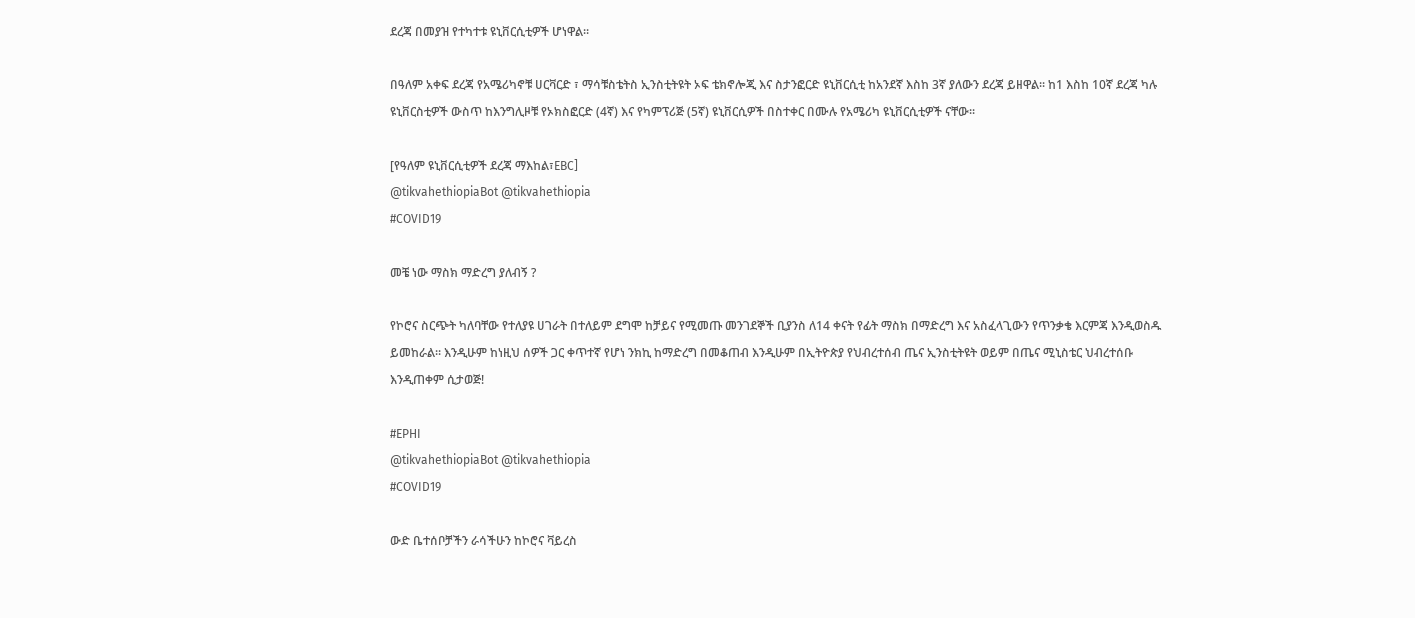ደረጃ በመያዝ የተካተቱ ዩኒቨርሲቲዎች ሆነዋል።

በዓለም አቀፍ ደረጃ የአሜሪካኖቹ ሀርቫርድ ፣ ማሳቹስቴትስ ኢንስቲትዩት ኦፍ ቴክኖሎጂ እና ስታንፎርድ ዩኒቨርሲቲ ከአንደኛ እስከ 3ኛ ያለውን ደረጃ ይዘዋል፡፡ ከ1 እስከ 10ኛ ደረጃ ካሉ ዩኒቨርስቲዎች ውስጥ ከእንግሊዞቹ የኦክስፎርድ (4ኛ) እና የካምፕሪጅ (5ኛ) ዩኒቨርሲዎች በስተቀር በሙሉ የአሜሪካ ዩኒቨርሲቲዎች ናቸው፡፡

[የዓለም ዩኒቨርሲቲዎች ደረጃ ማእከል፣EBC]
@tikvahethiopiaBot @tikvahethiopia
#COVID19

መቼ ነው ማስክ ማድረግ ያለብኝ ?

የኮሮና ስርጭት ካለባቸው የተለያዩ ሀገራት በተለይም ደግሞ ከቻይና የሚመጡ መንገደኞች ቢያንስ ለ14 ቀናት የፊት ማስክ በማድረግ እና አስፈላጊውን የጥንቃቄ እርምጃ እንዲወስዱ ይመከራል። እንዲሁም ከነዚህ ሰዎች ጋር ቀጥተኛ የሆነ ንክኪ ከማድረግ በመቆጠብ እንዲሁም በኢትዮጵያ የህብረተሰብ ጤና ኢንስቲትዩት ወይም በጤና ሚኒስቴር ህብረተሰቡ እንዲጠቀም ሲታወጅ!

#EPHI
@tikvahethiopiaBot @tikvahethiopia
#COVID19

ውድ ቤተሰቦቻችን ራሳችሁን ከኮሮና ቫይረስ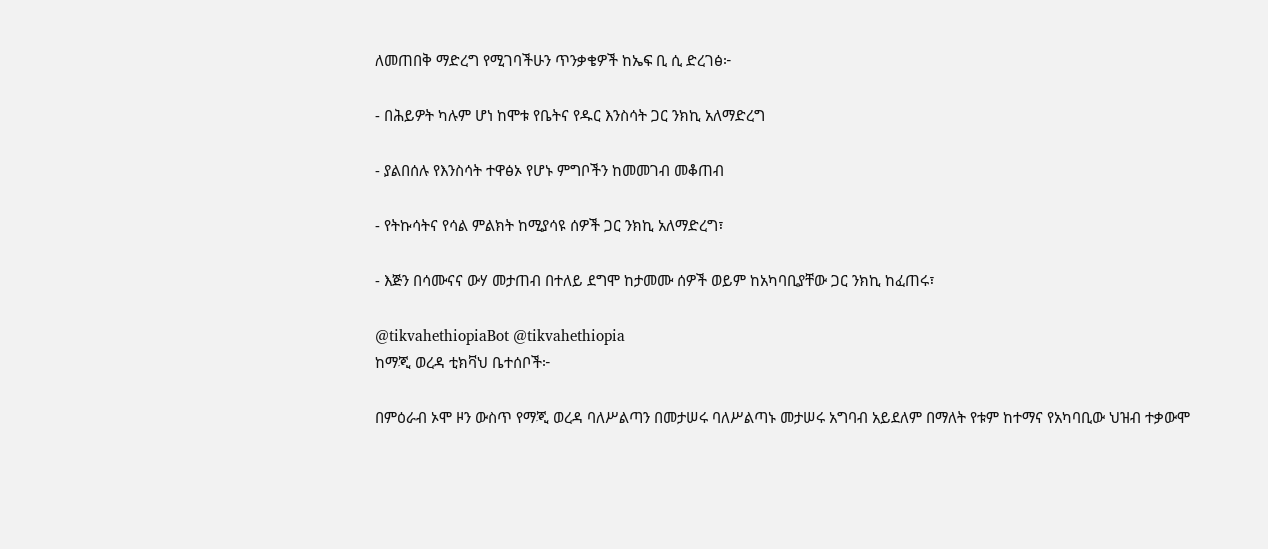ለመጠበቅ ማድረግ የሚገባችሁን ጥንቃቄዎች ከኤፍ ቢ ሲ ድረገፅ፦

- በሕይዎት ካሉም ሆነ ከሞቱ የቤትና የዱር እንስሳት ጋር ንክኪ አለማድረግ

- ያልበሰሉ የእንስሳት ተዋፅኦ የሆኑ ምግቦችን ከመመገብ መቆጠብ

- የትኩሳትና የሳል ምልክት ከሚያሳዩ ሰዎች ጋር ንክኪ አለማድረግ፣

- እጅን በሳሙናና ውሃ መታጠብ በተለይ ደግሞ ከታመሙ ሰዎች ወይም ከአካባቢያቸው ጋር ንክኪ ከፈጠሩ፣

@tikvahethiopiaBot @tikvahethiopia
ከማጂ ወረዳ ቲክቫህ ቤተሰቦች፦

በምዕራብ ኦሞ ዞን ውስጥ የማጂ ወረዳ ባለሥልጣን በመታሠሩ ባለሥልጣኑ መታሠሩ አግባብ አይደለም በማለት የቱም ከተማና የአካባቢው ህዝብ ተቃውሞ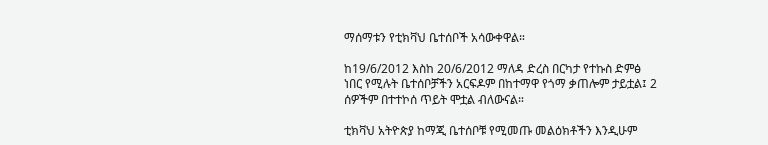ማሰማቱን የቲክቫህ ቤተሰቦች አሳውቀዋል።

ከ19/6/2012 እስከ 20/6/2012 ማለዳ ድረስ በርካታ የተኩስ ድምፅ ነበር የሚሉት ቤተሰቦቻችን አርፍዶም በከተማዋ የጎማ ቃጠሎም ታይቷል፤ 2 ሰዎችም በተተኮሰ ጥይት ሞቷል ብለውናል።

ቲክቫህ አትዮጵያ ከማጂ ቤተሰቦቹ የሚመጡ መልዕክቶችን እንዲሁም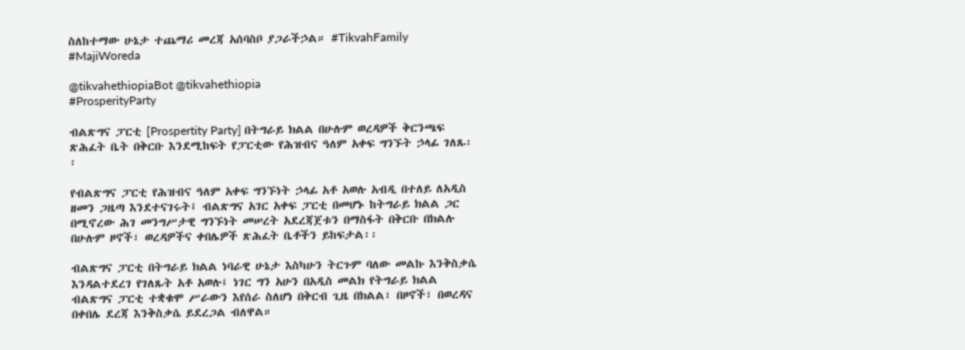ስለከተማው ሁኔታ ተጨማሪ መረጃ አሰባስቦ ያጋራችኃል። #TikvahFamily #MajiWoreda

@tikvahethiopiaBot @tikvahethiopia
#ProsperityParty

ብልጽግና ፓርቲ [Prospertity Party] በትግራይ ክልል በሁሉም ወረዳዎች ቅርንጫፍ ጽሕፈት ቤት በቅርቡ እንደሚከፍት የፓርቲው የሕዝብና ዓለም አቀፍ ግንኙት ኃላፊ ገለጹ፡፡

የብልጽግና ፓርቲ የሕዝብና ዓለም አቀፍ ግንኙነት ኃላፊ አቶ አወሉ አብዲ በተለይ ለአዲስ ዘመን ጋዜጣ እንደተናገሩት፤ ብልጽግና አገር አቀፍ ፓርቲ በመሆኑ ከትግራይ ክልል ጋር በሚኖረው ሕገ መንግሥታዊ ግንኙነት መሠረት አደረጃጀቱን በማስፋት በቅርቡ በክልሉ በሁሉም ዞኖች፣ ወረዳዎችና ቀበሌዎች ጽሕፈት ቤቶችን ይከፍታል፡፡

ብልጽግና ፓርቲ በትግራይ ክልል ነባራዊ ሁኔታ እስካሁን ትርጉም ባለው መልኩ እንቅስቃሴ እንዳልተደረገ የገለጹት አቶ አወሉ፤ ነገር ግን አሁን በአዲስ መልክ የትግራይ ክልል ብልጽግና ፓርቲ ተቋቁሞ ሥራውን እየሰራ ስለሆነ በቅርብ ጊዜ በክልል፣ በዞኖች፣ በወረዳና በቀበሌ ደረጃ እንቅስቃሴ ይደረጋል ብለዋል።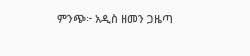ምንጭ፦ አዲስ ዘመን ጋዜጣ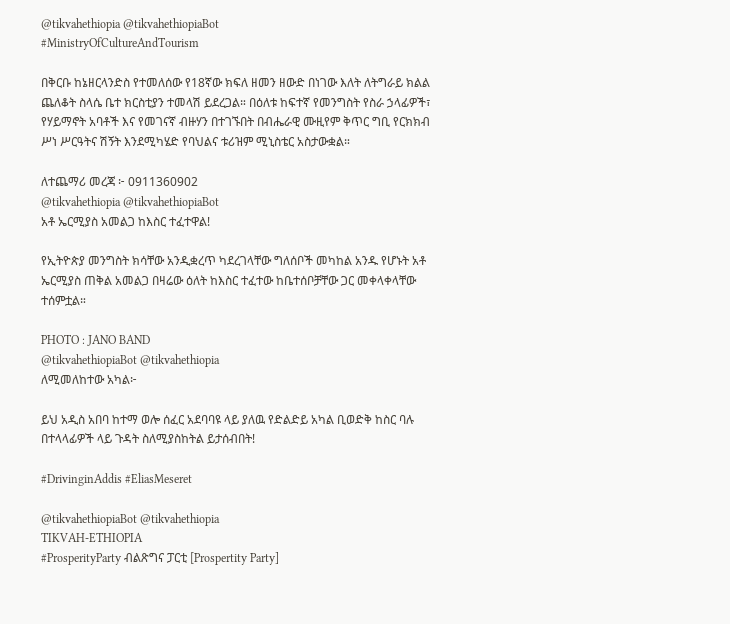@tikvahethiopia @tikvahethiopiaBot
#MinistryOfCultureAndTourism

በቅርቡ ከኔዘርላንድስ የተመለሰው የ18ኛው ክፍለ ዘመን ዘውድ በነገው እለት ለትግራይ ክልል ጨለቆት ስላሴ ቤተ ክርስቲያን ተመላሽ ይደረጋል። በዕለቱ ከፍተኛ የመንግስት የስራ ኃላፊዎች፣ የሃይማኖት አባቶች እና የመገናኛ ብዙሃን በተገኙበት በብሔራዊ ሙዚየም ቅጥር ግቢ የርክክብ ሥነ ሥርዓትና ሽኝት እንደሚካሄድ የባህልና ቱሪዝም ሚኒስቴር አስታውቋል።

ለተጨማሪ መረጃ ፦ 0911360902
@tikvahethiopia @tikvahethiopiaBot
አቶ ኤርሚያስ አመልጋ ከእስር ተፈተዋል!

የኢትዮጵያ መንግስት ክሳቸው አንዲቋረጥ ካደረገላቸው ግለሰቦች መካከል አንዱ የሆኑት አቶ ኤርሚያስ ጠቅል አመልጋ በዛሬው ዕለት ከእስር ተፈተው ከቤተሰቦቻቸው ጋር መቀላቀላቸው ተሰምቷል።

PHOTO : JANO BAND
@tikvahethiopiaBot @tikvahethiopia
ለሚመለከተው አካል፦

ይህ አዲስ አበባ ከተማ ወሎ ሰፈር አደባባዩ ላይ ያለዉ የድልድይ አካል ቢወድቅ ከስር ባሉ በተላላፊዎች ላይ ጉዳት ስለሚያስከትል ይታሰብበት!

#DrivinginAddis #EliasMeseret

@tikvahethiopiaBot @tikvahethiopia
TIKVAH-ETHIOPIA
#ProsperityParty ብልጽግና ፓርቲ [Prospertity Party]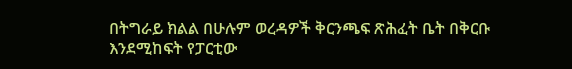በትግራይ ክልል በሁሉም ወረዳዎች ቅርንጫፍ ጽሕፈት ቤት በቅርቡ እንደሚከፍት የፓርቲው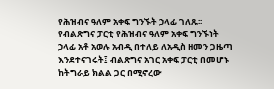የሕዝብና ዓለም አቀፍ ግንኙት ኃላፊ ገለጹ፡፡ የብልጽግና ፓርቲ የሕዝብና ዓለም አቀፍ ግንኙነት ኃላፊ አቶ አወሉ አብዲ በተለይ ለአዲስ ዘመን ጋዜጣ እንደተናገሩት፤ ብልጽግና አገር አቀፍ ፓርቲ በመሆኑ ከትግራይ ክልል ጋር በሚኖረው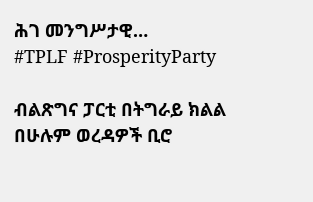ሕገ መንግሥታዊ…
#TPLF #ProsperityParty

ብልጽግና ፓርቲ በትግራይ ክልል በሁሉም ወረዳዎች ቢሮ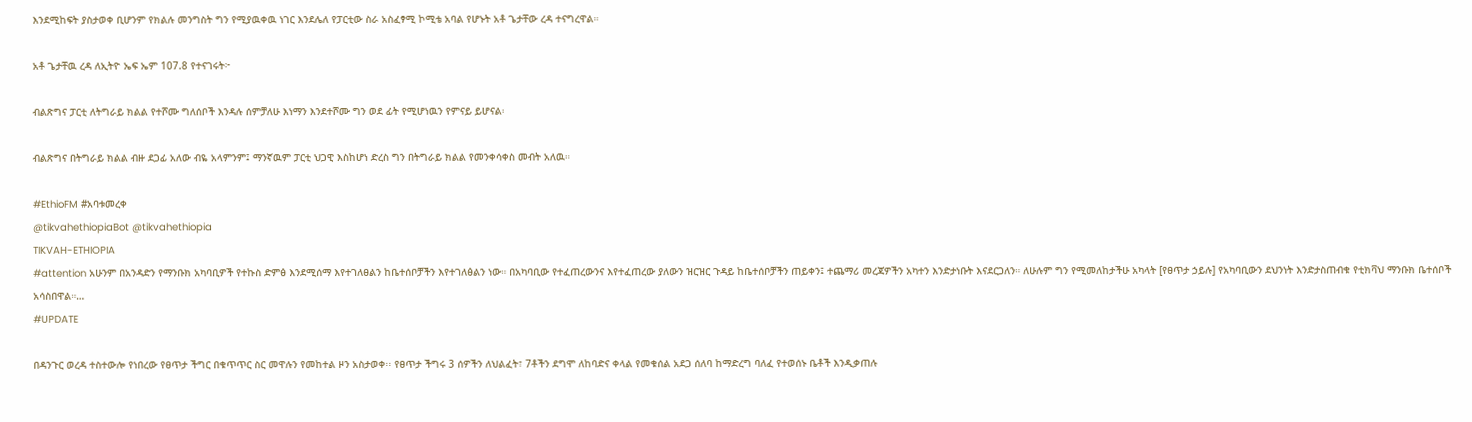እንደሚከፍት ያስታወቀ ቢሆንም የክልሉ መንግስት ግን የሚያዉቀዉ ነገር እንደሌለ የፓርቲው ስራ አስፈፃሚ ኮሚቴ አባል የሆኑት አቶ ጌታቸው ረዳ ተናግረዋል።

አቶ ጌታቸዉ ረዳ ለኢትዮ ኤፍ ኤም 107.8 የተናገሩት፦

ብልጽግና ፓርቲ ለትግራይ ክልል የተሾሙ ግለሰቦች እንዳሉ ሰምቻለሁ እነማን እንደተሾሙ ግን ወደ ፊት የሚሆነዉን የምናይ ይሆናል፡

ብልጽግና በትግራይ ክልል ብዙ ደጋፊ አለው ብዬ አላምንም፤ ማንኛዉም ፓርቲ ህጋዊ እስከሆነ ድረስ ግን በትግራይ ክልል የመንቀሳቀስ መብት አለዉ።

#EthioFM #አባቱመረቀ
@tikvahethiopiaBot @tikvahethiopia
TIKVAH-ETHIOPIA
#attention አሁንም በአንዳድን የማንቡክ አካባቢዎች የተኩስ ድምፅ እንደሚሰማ እየተገለፀልን ከቤተሰቦቻችን እየተገለፅልን ነው። በአካባቢው የተፈጠረውንና እየተፈጠረው ያለውን ዝርዝር ጉዳይ ከቤተሰቦቻችን ጠይቀን፤ ተጨማሪ መረጃዎችን አካተን እንድታነቡት እናደርጋለን። ለሁሉም ግን የሚመለከታችሁ አካላት [የፀጥታ ኃይሉ] የአካባቢውን ደህንነት እንድታስጠብቁ የቲክቫህ ማንቡክ ቤተሰቦች አሳስበዋል።…
#UPDATE

በዳንጉር ወረዳ ተስተውሎ የነበረው የፀጥታ ችግር በቁጥጥር ስር መዋሉን የመከተል ዞን አስታወቀ፡፡ የፀጥታ ችግሩ 3 ሰዎችን ለህልፈት፣ 7ቶችን ደግሞ ለከባድና ቀላል የመቁሰል አደጋ ሰለባ ከማድረግ ባለፈ የተወሰኑ ቤቶች እንዲቃጠሉ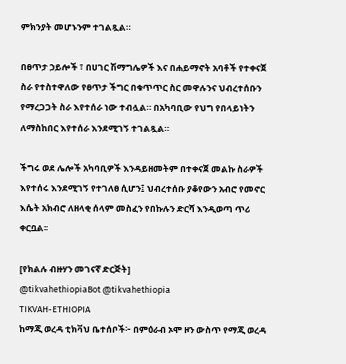ምክንያት መሆኑንም ተገልጿል።

በፀጥታ ኃይሎች ፣ በሀገር ሽማግሌዎች እና በሐይማኖት አባቶች የተቀናጀ ስራ የተስተዋለው የፀጥታ ችግር በቁጥጥር ስር መዋሉንና ህብረተሰቡን የማረጋጋት ስራ እየተሰራ ነው ተብሏል። በአካባቢው የህግ የበላይነትን ለማስከበር እየተሰራ እንደሚገኝ ተገልጿል።

ችግሩ ወደ ሌሎች አካባቢዎች እንዳይዘመትም በተቀናጀ መልኩ ስራዎች እየተሰሩ እንደሚገኝ የተገለፀ ሲሆን፤ ህብረተሰቡ ያቆየውን አብሮ የመኖር እሴት አክብሮ ለዘላቂ ሰላም መስፈን የበኩሉን ድርሻ እንዲወጣ ጥሪ ቀርቧል፡፡

[የክልሉ ብዙሃን መገናኛ ድርጅት]
@tikvahethiopiaBot @tikvahethiopia
TIKVAH-ETHIOPIA
ከማጂ ወረዳ ቲክቫህ ቤተሰቦች፦ በምዕራብ ኦሞ ዞን ውስጥ የማጂ ወረዳ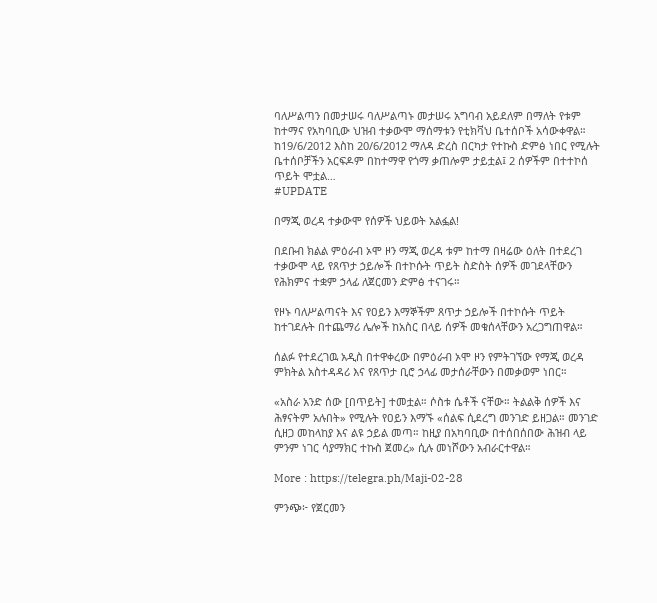ባለሥልጣን በመታሠሩ ባለሥልጣኑ መታሠሩ አግባብ አይደለም በማለት የቱም ከተማና የአካባቢው ህዝብ ተቃውሞ ማሰማቱን የቲክቫህ ቤተሰቦች አሳውቀዋል። ከ19/6/2012 እስከ 20/6/2012 ማለዳ ድረስ በርካታ የተኩስ ድምፅ ነበር የሚሉት ቤተሰቦቻችን አርፍዶም በከተማዋ የጎማ ቃጠሎም ታይቷል፤ 2 ሰዎችም በተተኮሰ ጥይት ሞቷል…
#UPDATE

በማጂ ወረዳ ተቃውሞ የሰዎች ህይወት አልፏል!

በደቡብ ክልል ምዕራብ ኦሞ ዞን ማጂ ወረዳ ቱም ከተማ በዛሬው ዕለት በተደረገ ተቃውሞ ላይ የጸጥታ ኃይሎች በተኮሱት ጥይት ስድስት ሰዎች መገደላቸውን የሕክምና ተቋም ኃላፊ ለጀርመን ድምፅ ተናገሩ።

የዞኑ ባለሥልጣናት እና የዐይን እማኞችም ጸጥታ ኃይሎች በተኮሱት ጥይት ከተገደሉት በተጨማሪ ሌሎች ከአስር በላይ ሰዎች መቁሰላቸውን አረጋግጠዋል።

ሰልፉ የተደረገዉ አዲስ በተዋቀረው በምዕራብ ኦሞ ዞን የምትገኘው የማጂ ወረዳ ምክትል አስተዳዳሪ እና የጸጥታ ቢሮ ኃላፊ መታሰራቸውን በመቃወም ነበር።

«አስራ አንድ ሰው [በጥይት] ተመቷል። ሶስቱ ሴቶች ናቸው። ትልልቅ ሰዎች እና ሕፃናትም አሉበት» የሚሉት የዐይን እማኙ «ሰልፍ ሲደረግ መንገድ ይዘጋል። መንገድ ሲዘጋ መከላከያ እና ልዩ ኃይል መጣ። ከዚያ በአካባቢው በተሰበሰበው ሕዝብ ላይ ምንም ነገር ሳያማክር ተኩስ ጀመረ» ሲሉ መነሾውን አብራርተዋል።

More : https://telegra.ph/Maji-02-28

ምንጭ፦ የጀርመን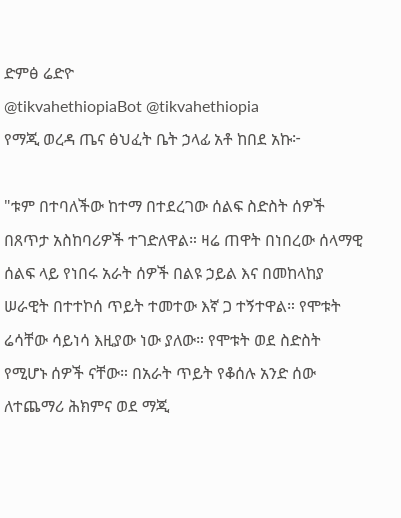ድምፅ ሬድዮ
@tikvahethiopiaBot @tikvahethiopia
የማጂ ወረዳ ጤና ፅህፈት ቤት ኃላፊ አቶ ከበደ አኩ፦

"ቱም በተባለችው ከተማ በተደረገው ሰልፍ ስድስት ሰዎች በጸጥታ አስከባሪዎች ተገድለዋል። ዛሬ ጠዋት በነበረው ሰላማዊ ሰልፍ ላይ የነበሩ አራት ሰዎች በልዩ ኃይል እና በመከላከያ ሠራዊት በተተኮሰ ጥይት ተመተው እኛ ጋ ተኝተዋል። የሞቱት ሬሳቸው ሳይነሳ እዚያው ነው ያለው። የሞቱት ወደ ስድስት የሚሆኑ ሰዎች ናቸው። በአራት ጥይት የቆሰሉ አንድ ሰው ለተጨማሪ ሕክምና ወደ ማጂ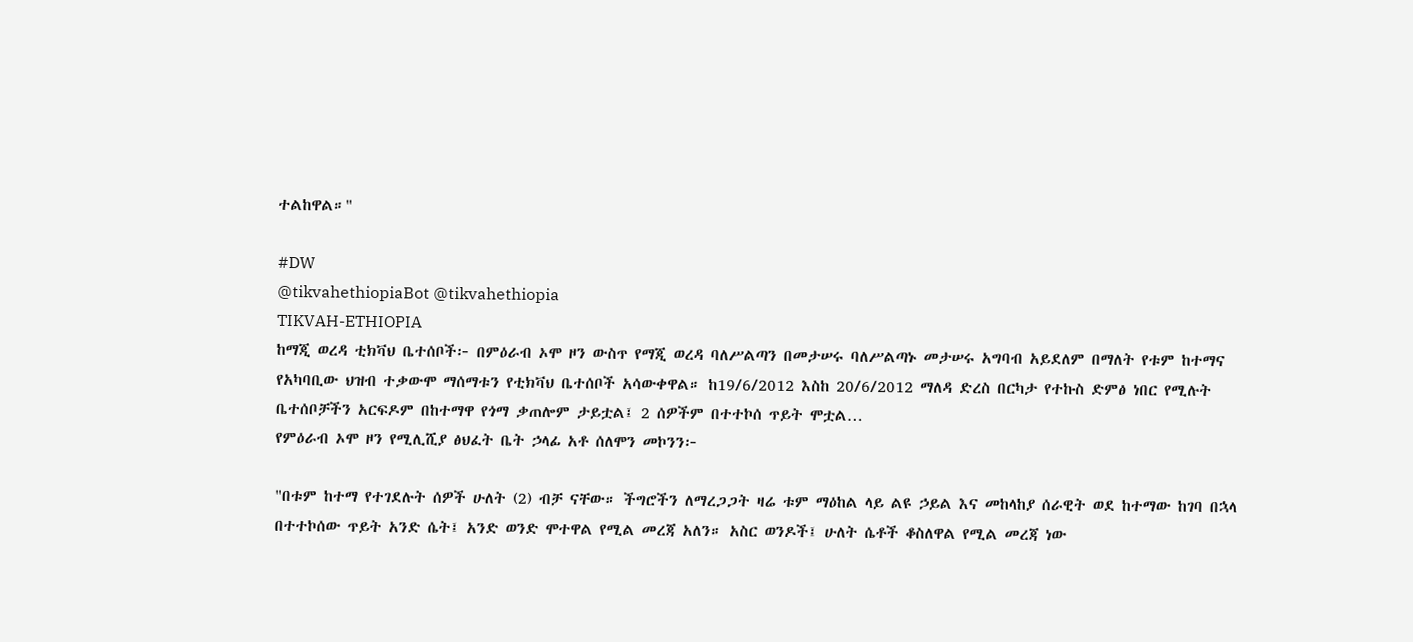ተልከዋል።"

#DW
@tikvahethiopiaBot @tikvahethiopia
TIKVAH-ETHIOPIA
ከማጂ ወረዳ ቲክቫህ ቤተሰቦች፦ በምዕራብ ኦሞ ዞን ውስጥ የማጂ ወረዳ ባለሥልጣን በመታሠሩ ባለሥልጣኑ መታሠሩ አግባብ አይደለም በማለት የቱም ከተማና የአካባቢው ህዝብ ተቃውሞ ማሰማቱን የቲክቫህ ቤተሰቦች አሳውቀዋል። ከ19/6/2012 እስከ 20/6/2012 ማለዳ ድረስ በርካታ የተኩስ ድምፅ ነበር የሚሉት ቤተሰቦቻችን አርፍዶም በከተማዋ የጎማ ቃጠሎም ታይቷል፤ 2 ሰዎችም በተተኮሰ ጥይት ሞቷል…
የምዕራብ ኦሞ ዞን የሚሊሺያ ፅህፈት ቤት ኃላፊ አቶ ሰለሞን መኮንን፦

"በቱም ከተማ የተገደሉት ሰዎች ሁለት (2) ብቻ ናቸው። ችግሮችን ለማረጋጋት ዛሬ ቱም ማዕከል ላይ ልዩ ኃይል እና መከላከያ ሰራዊት ወደ ከተማው ከገባ በኋላ በተተኮሰው ጥይት አንድ ሴት፤ አንድ ወንድ ሞተዋል የሚል መረጃ አለን። አስር ወንዶች፤ ሁለት ሴቶች ቆስለዋል የሚል መረጃ ነው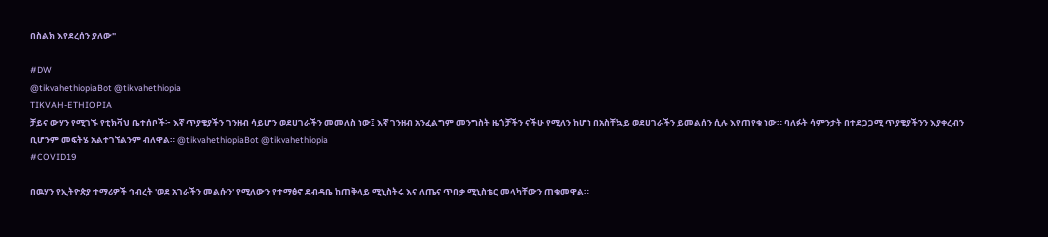በስልክ እየደረሰን ያለው"

#DW
@tikvahethiopiaBot @tikvahethiopia
TIKVAH-ETHIOPIA
ቻይና ውሃን የሚገኙ የቲክቫህ ቤተሰቦች፦ እኛ ጥያቄያችን ገንዘብ ሳይሆን ወደሀገራችን መመለስ ነው፤ እኛ ገንዘብ አንፈልግም መንግስት ዜጎቻችን ናችሁ የሚለን ከሆነ በአስቸኳይ ወደሀገራችን ይመልሰን ሲሉ እየጠየቁ ነው። ባለፉት ሳምንታት በተደጋጋሚ ጥያቄያችንን እያቀረብን ቢሆንም መፍትሄ አልተገኘልንም ብለዋል። @tikvahethiopiaBot @tikvahethiopia
#COVID19

በዉሃን የኢትዮጵያ ተማሪዎች ኅብረት 'ወደ አገራችን መልሱን' የሚለውን የተማፅኖ ደብዳቤ ከጠቅላይ ሚኒስትሩ እና ለጤና ጥበቃ ሚኒስቴር መላካቸውን ጠቁመዋል።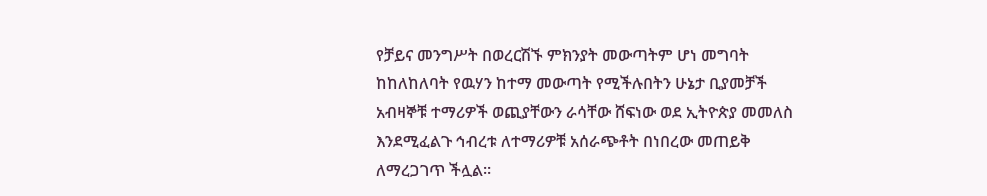የቻይና መንግሥት በወረርሽኙ ምክንያት መውጣትም ሆነ መግባት ከከለከለባት የዉሃን ከተማ መውጣት የሚችሉበትን ሁኔታ ቢያመቻች አብዛኞቹ ተማሪዎች ወጪያቸውን ራሳቸው ሸፍነው ወደ ኢትዮጵያ መመለስ እንደሚፈልጉ ኅብረቱ ለተማሪዎቹ አሰራጭቶት በነበረው መጠይቅ ለማረጋገጥ ችሏል።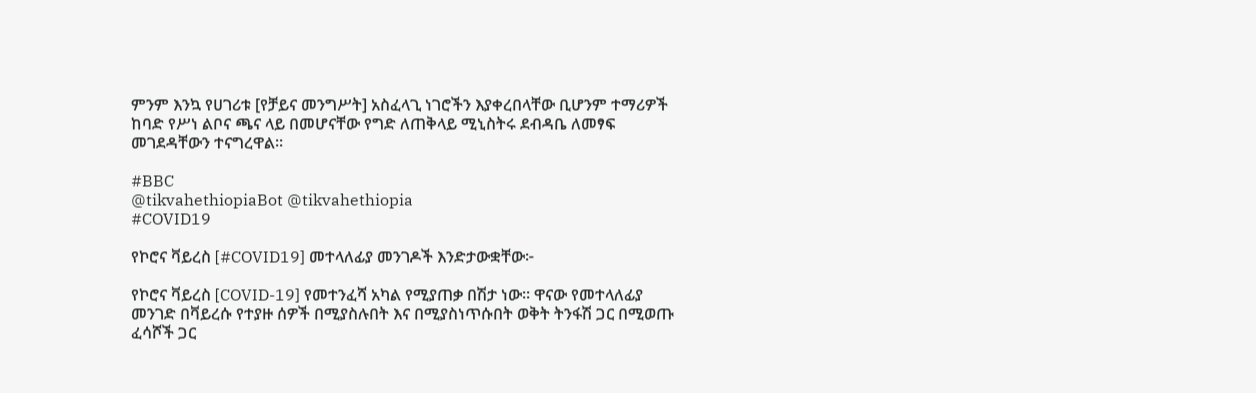ምንም እንኳ የሀገሪቱ [የቻይና መንግሥት] አስፈላጊ ነገሮችን እያቀረበላቸው ቢሆንም ተማሪዎች ከባድ የሥነ ልቦና ጫና ላይ በመሆናቸው የግድ ለጠቅላይ ሚኒስትሩ ደብዳቤ ለመፃፍ መገደዳቸውን ተናግረዋል።

#BBC
@tikvahethiopiaBot @tikvahethiopia
#COVID19

የኮሮና ቫይረስ [#COVID19] መተላለፊያ መንገዶች እንድታውቋቸው፦

የኮሮና ቫይረስ [COVID-19] የመተንፈሻ አካል የሚያጠቃ በሽታ ነው። ዋናው የመተላለፊያ መንገድ በቫይረሱ የተያዙ ሰዎች በሚያስሉበት እና በሚያስነጥሱበት ወቅት ትንፋሽ ጋር በሚወጡ ፈሳሾች ጋር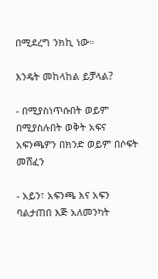በሚደረግ ንክኪ ነው።

እንዴት መከላከል ይቻላል?

- በሚያስነጥሱበት ወይም በሚያስሉበት ወቅት አፍና አፍንጫዎን በክንድ ወይም በሶፍት መሸፈን

- አይን፣ አፍንጫ እና አፍን ባልታጠበ እጅ አለመንካት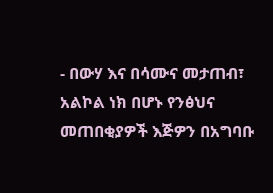- በውሃ እና በሳሙና መታጠብ፣ አልኮል ነክ በሆኑ የንፅህና መጠበቂያዎች እጅዎን በአግባቡ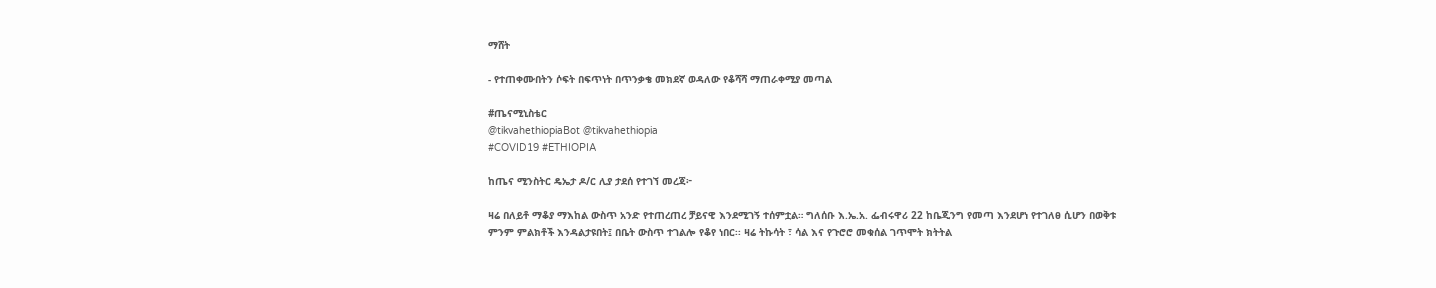ማሸት

- የተጠቀሙበትን ሶፍት በፍጥነት በጥንቃቄ መክደኛ ወዳለው የቆሻሻ ማጠራቀሚያ መጣል

#ጤናሚኒስቴር
@tikvahethiopiaBot @tikvahethiopia
#COVID19 #ETHIOPIA

ከጤና ሚንስትር ዴኤታ ዶ/ር ሊያ ታደሰ የተገኘ መረጃ፦

ዛሬ በለይቶ ማቆያ ማእከል ውስጥ አንድ የተጠረጠረ ቻይናዊ እንደሚገኝ ተሰምቷል። ግለሰቡ እ.ኤ.አ. ፌብሩዋሪ 22 ከቤጂንግ የመጣ እንደሆነ የተገለፀ ሲሆን በወቅቱ ምንም ምልክቶች እንዳልታዩበት፤ በቤት ውስጥ ተገልሎ የቆየ ነበር፡፡ ዛሬ ትኩሳት ፣ ሳል እና የጉሮሮ መቁሰል ገጥሞት ክትትል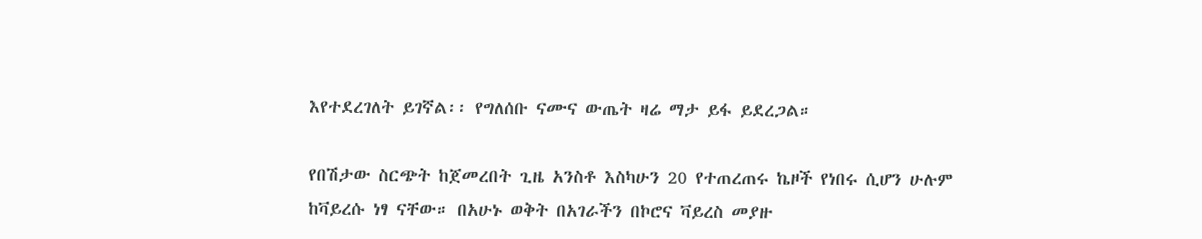እየተደረገለት ይገኛል፡፡ የግለሰቡ ናሙና ውጤት ዛሬ ማታ ይፋ ይደረጋል።

የበሽታው ስርጭት ከጀመረበት ጊዜ አንስቶ እስካሁን 20 የተጠረጠሩ ኬዞች የነበሩ ሲሆን ሁሉም ከቫይረሱ ነፃ ናቸው። በአሁኑ ወቅት በአገራችን በኮሮና ቫይረስ መያዙ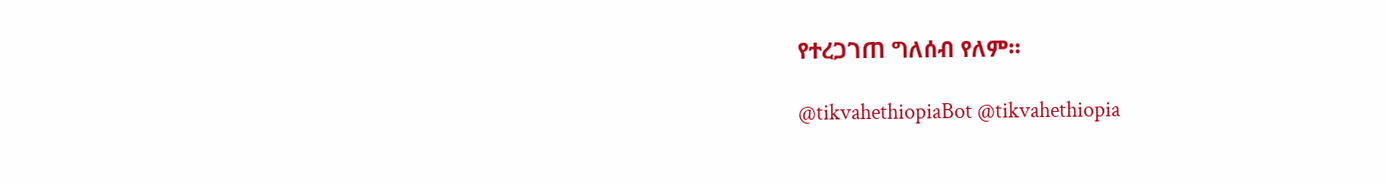የተረጋገጠ ግለሰብ የለም።

@tikvahethiopiaBot @tikvahethiopia